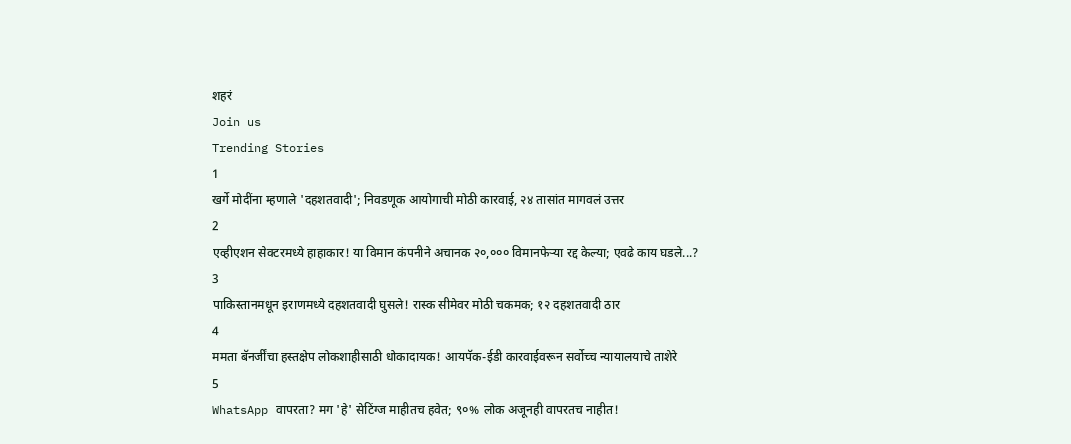शहरं
Join us
Trending Stories
1
खर्गे मोदींना म्हणाले 'दहशतवादी'; निवडणूक आयोगाची मोठी कारवाई, २४ तासांत मागवलं उत्तर
2
एव्हीएशन सेक्टरमध्ये हाहाकार! या विमान कंपनीने अचानक २०,००० विमानफेऱ्या रद्द केल्या; एवढे काय घडले...?
3
पाकिस्तानमधून इराणमध्ये दहशतवादी घुसले! रास्क सीमेवर मोठी चकमक; १२ दहशतवादी ठार
4
ममता बॅनर्जींचा हस्तक्षेप लोकशाहीसाठी धोकादायक! आयपॅक-ईडी कारवाईवरून सर्वोच्च न्यायालयाचे ताशेरे
5
WhatsApp वापरता? मग 'हे' सेटिंग्ज माहीतच हवेत; ९०% लोक अजूनही वापरतच नाहीत!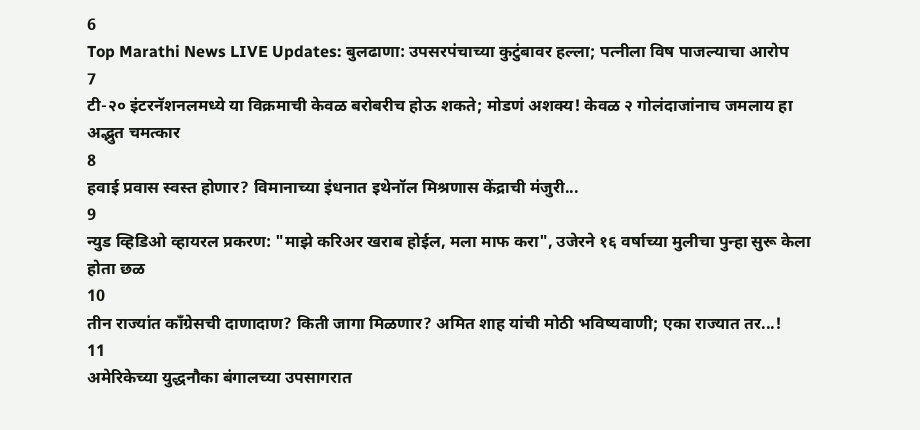6
Top Marathi News LIVE Updates: बुलढाणा: उपसरपंचाच्या कुटुंबावर हल्ला; पत्नीला विष पाजल्याचा आरोप
7
टी-२० इंटरनॅशनलमध्ये या विक्रमाची केवळ बरोबरीच होऊ शकते; मोडणं अशक्य! केवळ २ गोलंदाजांनाच जमलाय हा अद्भुत चमत्कार
8
हवाई प्रवास स्वस्त होणार? विमानाच्या इंधनात इथेनॉल मिश्रणास केंद्राची मंजुरी...
9
न्युड व्हिडिओ व्हायरल प्रकरण: "माझे करिअर खराब होईल, मला माफ करा", उजेरने १६ वर्षाच्या मुलीचा पुन्हा सुरू केला होता छळ
10
तीन राज्यांत काँग्रेसची दाणादाण? किती जागा मिळणार? अमित शाह यांची मोठी भविष्यवाणी; एका राज्यात तर...!
11
अमेरिकेच्या युद्धनौका बंगालच्या उपसागरात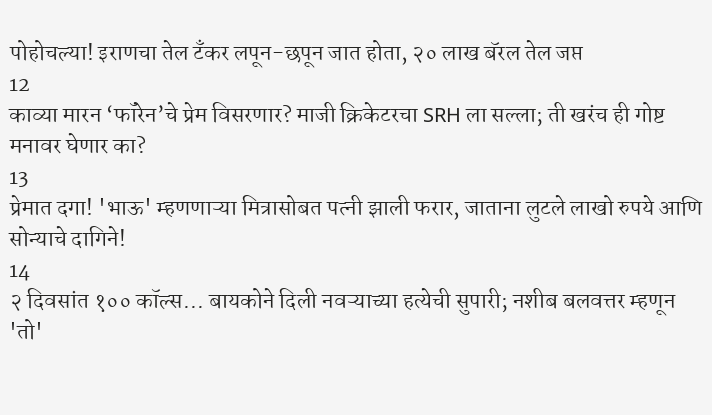पोहोचल्या! इराणचा तेल टँकर लपून-छपून जात होता, २० लाख बॅरल तेल जप्त
12
काव्या मारन ‘फॉरेन’चे प्रेम विसरणार? माजी क्रिकेटरचा SRH ला सल्ला; ती खरंच ही गोष्ट मनावर घेणार का?
13
प्रेमात दगा! 'भाऊ' म्हणणाऱ्या मित्रासोबत पत्नी झाली फरार, जाताना लुटले लाखो रुपये आणि सोन्याचे दागिने!
14
२ दिवसांत १०० कॉल्स... बायकोने दिली नवऱ्याच्या हत्येची सुपारी; नशीब बलवत्तर म्हणून 'तो'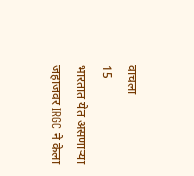वाचला
15
भारतात येत असणाऱ्या जहाजवर IRGC ने केला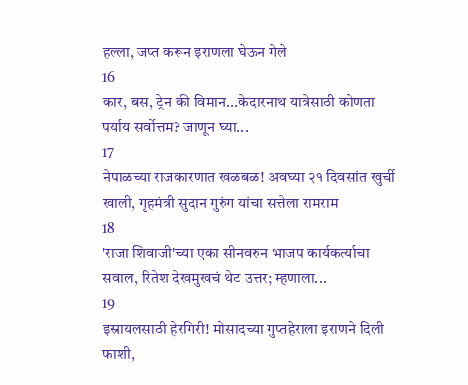हल्ला, जप्त करून इराणला घेऊन गेले
16
कार, बस, ट्रेन की विमान...केदारनाथ यात्रेसाठी कोणता पर्याय सर्वोत्तम? जाणून घ्या...
17
नेपाळच्या राजकारणात खळबळ! अवघ्या २१ दिवसांत खुर्ची खाली, गृहमंत्री सुदान गुरुंग यांचा सत्तेला रामराम
18
'राजा शिवाजी'च्या एका सीनवरुन भाजप कार्यकर्त्याचा सवाल, रितेश देखमुखचं थेट उत्तर; म्हणाला...
19
इस्रायलसाठी हेरगिरी! मोसादच्या गुप्तहेराला इराणने दिली फाशी,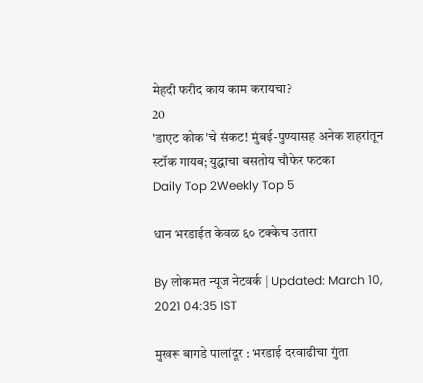मेहदी फरीद काय काम करायचा?
20
'डाएट कोक'चे संकट! मुंबई-पुण्यासह अनेक शहरांतून स्टॉक गायब; युद्धाचा बसतोय चौफेर फटका
Daily Top 2Weekly Top 5

धान भरडाईत केवळ ६० टक्केच उतारा

By लोकमत न्यूज नेटवर्क | Updated: March 10, 2021 04:35 IST

मुखरू बागडे पालांदूर : भरडाई दरवाढीचा गुंता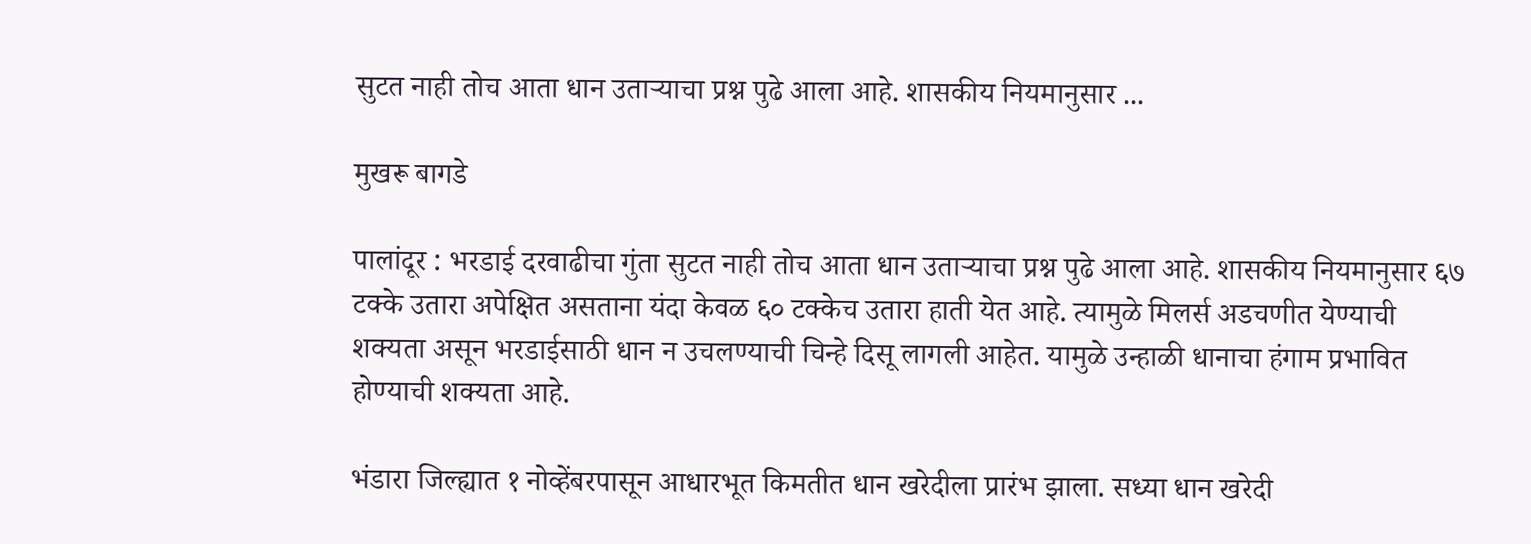सुटत नाही तोच आता धान उताऱ्याचा प्रश्न पुढे आला आहे. शासकीय नियमानुसार ...

मुखरू बागडे

पालांदूर : भरडाई दरवाढीचा गुंता सुटत नाही तोच आता धान उताऱ्याचा प्रश्न पुढे आला आहे. शासकीय नियमानुसार ६७ टक्के उतारा अपेक्षित असताना यंदा केवळ ६० टक्केच उतारा हाती येत आहे. त्यामुळे मिलर्स अडचणीत येण्याची शक्यता असून भरडाईसाठी धान न उचलण्याची चिन्हे दिसू लागली आहेत. यामुळे उन्हाळी धानाचा हंगाम प्रभावित होण्याची शक्यता आहे.

भंडारा जिल्ह्यात १ नोव्हेंबरपासून आधारभूत किमतीत धान खरेदीला प्रारंभ झाला. सध्या धान खरेदी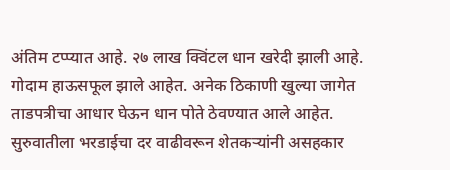अंतिम टप्प्यात आहे. २७ लाख क्विंटल धान खरेदी झाली आहे. गोदाम हाऊसफूल झाले आहेत. अनेक ठिकाणी खुल्या जागेत ताडपत्रीचा आधार घेऊन धान पोते ठेवण्यात आले आहेत. सुरुवातीला भरडाईचा दर वाढीवरून शेतकऱ्यांनी असहकार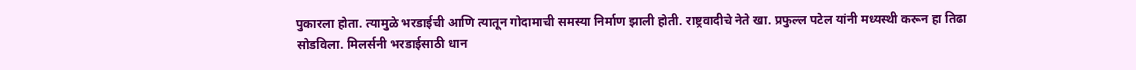पुकारला होता. त्यामुळे भरडाईची आणि त्यातून गोदामाची समस्या निर्माण झाली होती. राष्ट्रवादीचे नेते खा. प्रफुल्ल पटेल यांनी मध्यस्थी करून हा तिढा सोडविला. मिलर्सनी भरडाईसाठी धान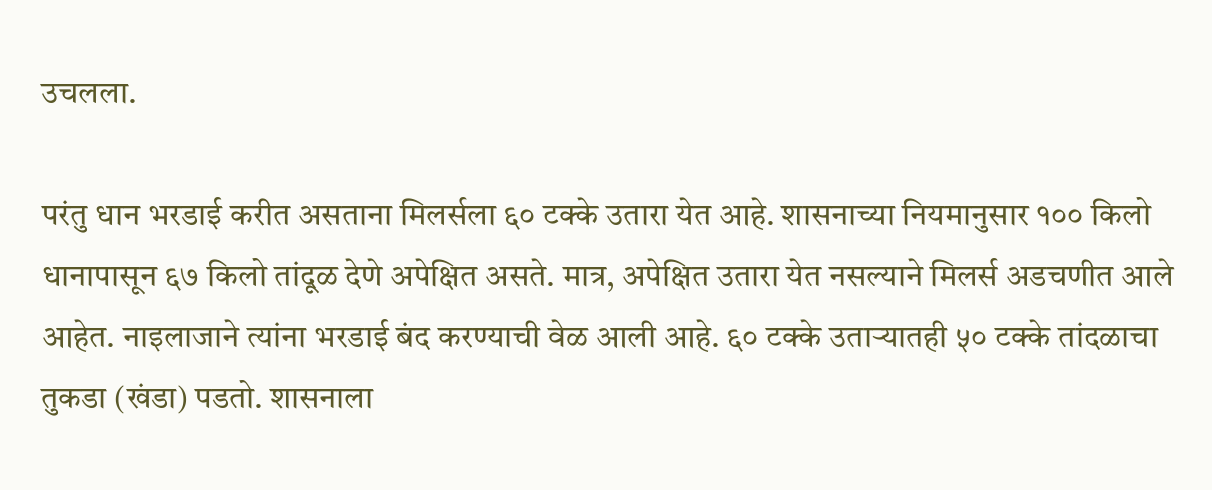उचलला.

परंतु धान भरडाई करीत असताना मिलर्सला ६० टक्के उतारा येत आहे. शासनाच्या नियमानुसार १०० किलो धानापासून ६७ किलो तांदूळ देणे अपेक्षित असते. मात्र, अपेक्षित उतारा येत नसल्याने मिलर्स अडचणीत आले आहेत. नाइलाजाने त्यांना भरडाई बंद करण्याची वेळ आली आहे. ६० टक्के उताऱ्यातही ५० टक्के तांदळाचा तुकडा (खंडा) पडतो. शासनाला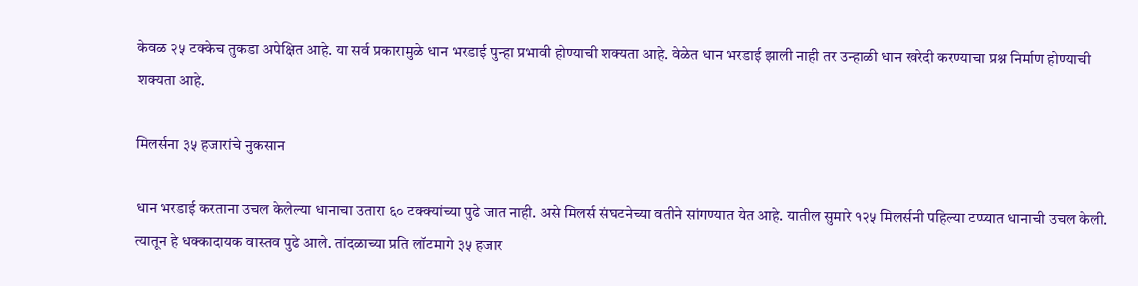केवळ २५ टक्केच तुकडा अपेक्षित आहे. या सर्व प्रकारामुळे धान भरडाई पुन्हा प्रभावी होण्याची शक्यता आहे. वेळेत धान भरडाई झाली नाही तर उन्हाळी धान खरेदी करण्याचा प्रश्न निर्माण होण्याची शक्यता आहे.

मिलर्सना ३५ हजारांचे नुकसान

धान भरडाई करताना उचल केलेल्या धानाचा उतारा ६० टक्क्यांच्या पुढे जात नाही. असे मिलर्स संघटनेच्या वतीने सांगण्यात येत आहे. यातील सुमारे १२५ मिलर्सनी पहिल्या टप्प्यात धानाची उचल केली. त्यातून हे धक्कादायक वास्तव पुढे आले. तांदळाच्या प्रति लॉटमागे ३५ हजार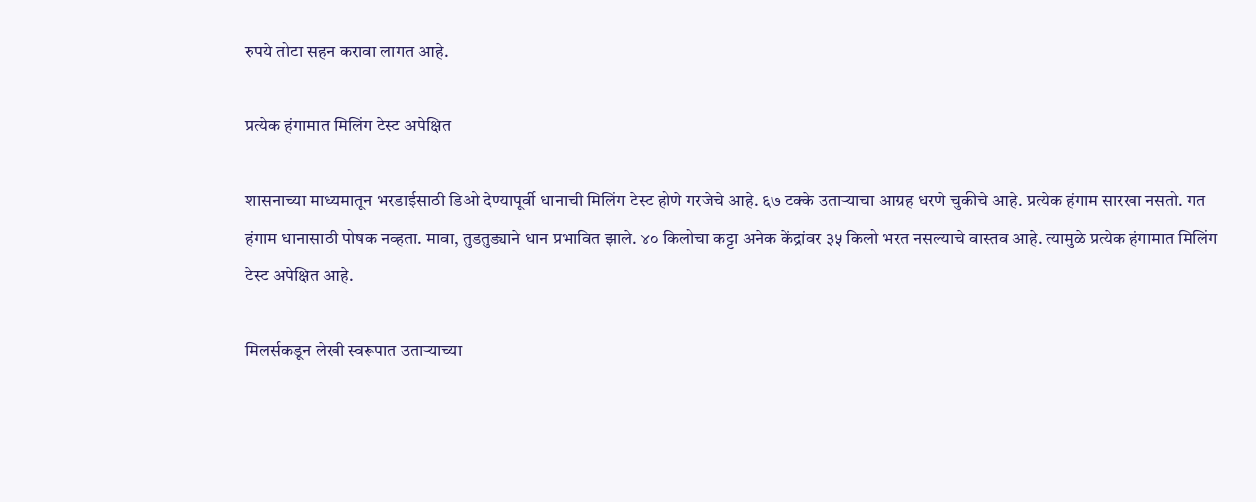रुपये तोटा सहन करावा लागत आहे.

प्रत्येक हंगामात मिलिंग टेस्ट अपेक्षित

शासनाच्या माध्यमातून भरडाईसाठी डिओ देण्यापूर्वी धानाची मिलिंग टेस्ट होणे गरजेचे आहे. ६७ टक्के उताऱ्याचा आग्रह धरणे चुकीचे आहे. प्रत्येक हंगाम सारखा नसतो. गत हंगाम धानासाठी पोषक नव्हता. मावा, तुडतुड्याने धान प्रभावित झाले. ४० किलोचा कट्टा अनेक केंद्रांवर ३५ किलो भरत नसल्याचे वास्तव आहे. त्यामुळे प्रत्येक हंगामात मिलिंग टेस्ट अपेक्षित आहे.

मिलर्सकडून लेखी स्वरूपात उताऱ्याच्या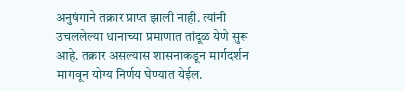अनुषंगाने तक्रार प्राप्त झाली नाही. त्यांनी उचललेल्या धानाच्या प्रमाणात तांदूळ येणे सुरू आहे. तक्रार असल्यास शासनाकडून मार्गदर्शन मागवून योग्य निर्णय घेण्यात येईल.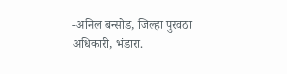-अनिल बन्सोड, जिल्हा पुरवठा अधिकारी, भंडारा.